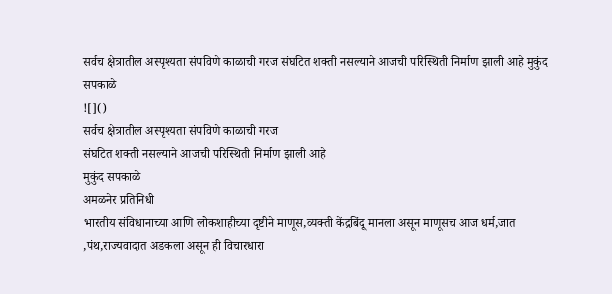सर्वच क्षेत्रातील अस्पृश्यता संपविणे काळाची गरज संघटित शक्ती नसल्याने आजची परिस्थिती निर्माण झाली आहे मुकुंद सपकाळे
![]()
सर्वच क्षेत्रातील अस्पृश्यता संपविणे काळाची गरज
संघटित शक्ती नसल्याने आजची परिस्थिती निर्माण झाली आहे
मुकुंद सपकाळे
अमळनेर प्रतिनिधी
भारतीय संविधानाच्या आणि लोकशाहीच्या दृष्टीने माणूस,व्यक्ती केंद्रबिंदू मानला असून माणूसच आज धर्म,जात ,पंथ,राज्यवादात अडकला असून ही विचारधारा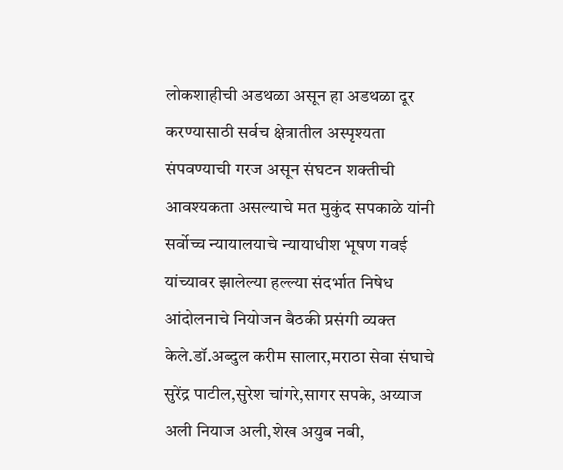लोकशाहीची अडथळा असून हा अडथळा दूर करण्यासाठी सर्वच क्षेत्रातील अस्पृश्यता संपवण्याची गरज असून संघटन शक्तीची आवश्यकता असल्याचे मत मुकुंद सपकाळे यांनी सर्वोच्च न्यायालयाचे न्यायाधीश भूषण गवई यांच्यावर झालेल्या हल्ल्या संदर्भात निषेध आंदोलनाचे नियोजन बैठकी प्रसंगी व्यक्त केले.डॉ.अब्दुल करीम सालार,मराठा सेवा संघाचे सुरेंद्र पाटील,सुरेश चांगरे,सागर सपके, अय्याज अली नियाज अली,शेख अयुब नबी,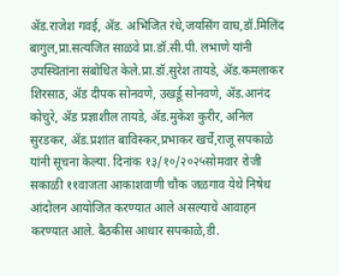ॲड.राजेश गवई, ॲड. अभिजित रंधे,जयसिंग वाघ,डॉ.मिलिंद बागुल,प्रा.सत्यजित साळवे प्रा.डॉ.सी.पी. लभाणे यांनी उपस्थितांना संबोधित केले.प्रा.डॉ.सुरेश तायडे, ॲड.कमलाकर शिरसाठ, ॲड दीपक सोनवणे, उखर्डू सोनवणे, ॲड.आनंद कोचुरे, ॲड प्रज्ञाशील तायडे, ॲड.मुकेश कुरीर, अनिल सुरडकर, ॲड.प्रशांत बाविस्कर,प्रभाकर खर्चे,राजू सपकाळे यांनी सूचना केल्या. दिनांक १३/१०/२०२५सोमवार रोजी सकाळी ११वाजता आकाशवाणी चौक जळगाव येथे निषेध आंदोलन आयोजित करण्यात आले असल्याचे आवाहन करण्यात आले. बैठकीस आधार सपकाळे,डी.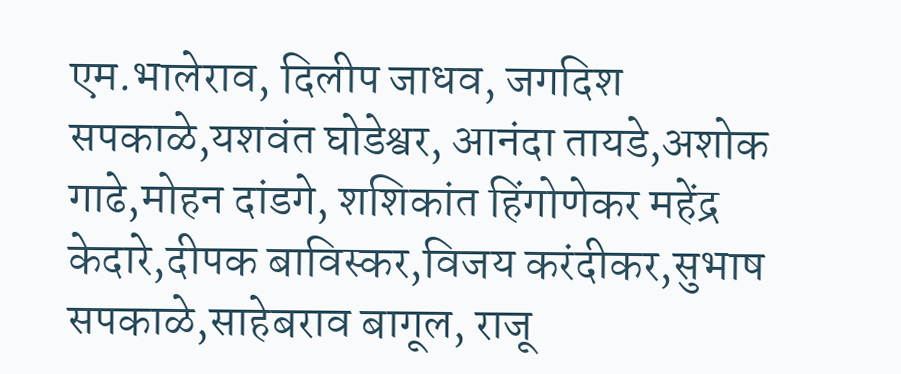एम.भालेराव, दिलीप जाधव, जगदिश सपकाळे,यशवंत घोडेश्वर, आनंदा तायडे,अशोक गाढे,मोहन दांडगे, शशिकांत हिंगोणेकर महेंद्र केदारे,दीपक बाविस्कर,विजय करंदीकर,सुभाष सपकाळे,साहेबराव बागूल, राजू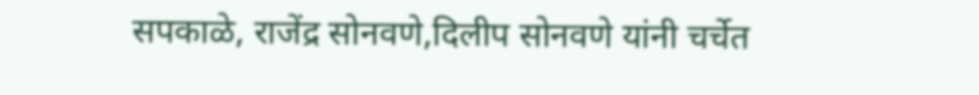सपकाळे, राजेंद्र सोनवणे,दिलीप सोनवणे यांनी चर्चेत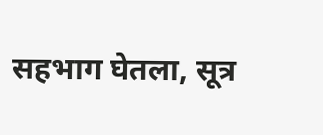सहभाग घेतला, सूत्र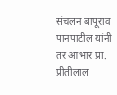संचलन बापूराव पानपाटील यांनी तर आभार प्रा. प्रीतीलाल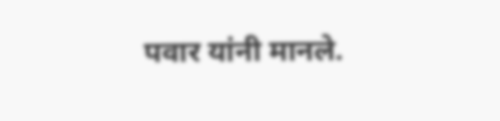पवार यांनी मानले.